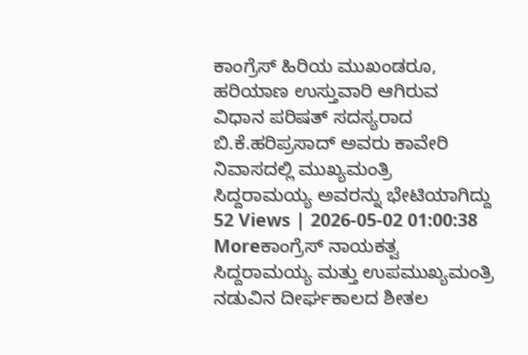ಕಾಂಗ್ರೆಸ್ ಹಿರಿಯ ಮುಖಂಡರೂ, ಹರಿಯಾಣ ಉಸ್ತುವಾರಿ ಆಗಿರುವ ವಿಧಾನ ಪರಿಷತ್ ಸದಸ್ಯರಾದ ಬಿ.ಕೆ.ಹರಿಪ್ರಸಾದ್ ಅವರು ಕಾವೇರಿ ನಿವಾಸದಲ್ಲಿ ಮುಖ್ಯಮಂತ್ರಿ ಸಿದ್ದರಾಮಯ್ಯ ಅವರನ್ನು ಭೇಟಿಯಾಗಿದ್ದು
52 Views | 2026-05-02 01:00:38
Moreಕಾಂಗ್ರೆಸ್ ನಾಯಕತ್ವ ಸಿದ್ದರಾಮಯ್ಯ ಮತ್ತು ಉಪಮುಖ್ಯಮಂತ್ರಿ ನಡುವಿನ ದೀರ್ಘಕಾಲದ ಶೀತಲ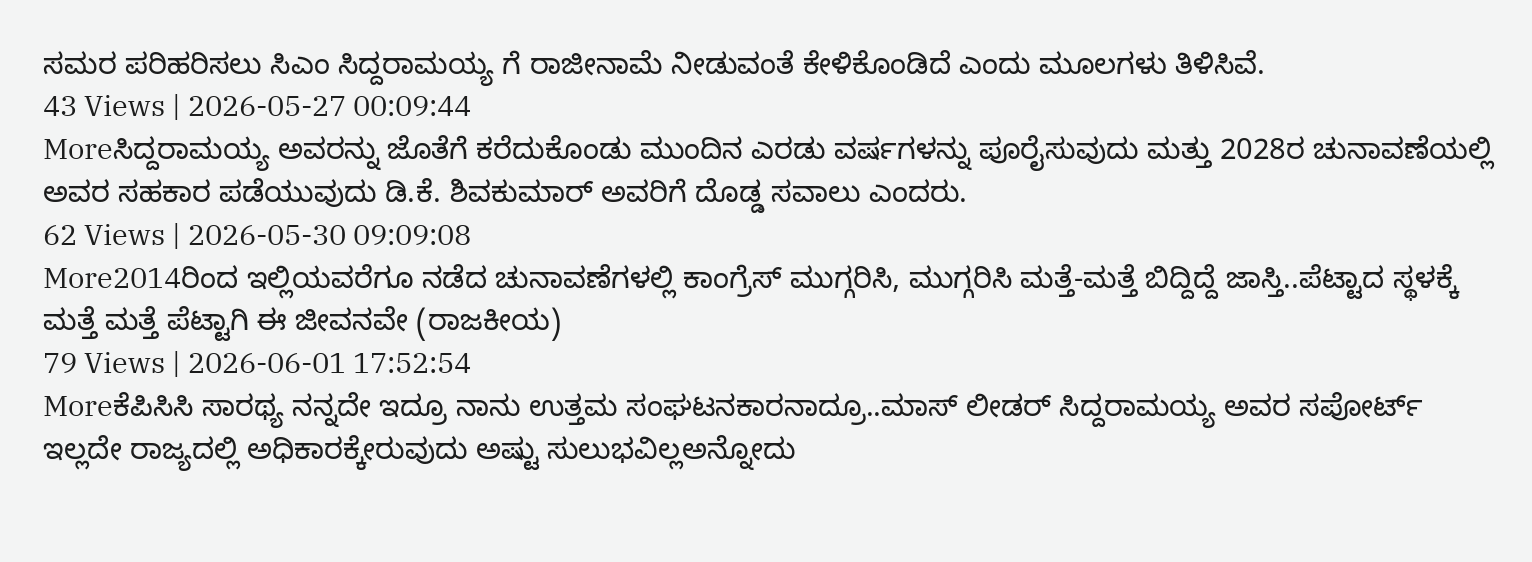ಸಮರ ಪರಿಹರಿಸಲು ಸಿಎಂ ಸಿದ್ದರಾಮಯ್ಯ ಗೆ ರಾಜೀನಾಮೆ ನೀಡುವಂತೆ ಕೇಳಿಕೊಂಡಿದೆ ಎಂದು ಮೂಲಗಳು ತಿಳಿಸಿವೆ.
43 Views | 2026-05-27 00:09:44
Moreಸಿದ್ದರಾಮಯ್ಯ ಅವರನ್ನು ಜೊತೆಗೆ ಕರೆದುಕೊಂಡು ಮುಂದಿನ ಎರಡು ವರ್ಷಗಳನ್ನು ಪೂರೈಸುವುದು ಮತ್ತು 2028ರ ಚುನಾವಣೆಯಲ್ಲಿ ಅವರ ಸಹಕಾರ ಪಡೆಯುವುದು ಡಿ.ಕೆ. ಶಿವಕುಮಾರ್ ಅವರಿಗೆ ದೊಡ್ಡ ಸವಾಲು ಎಂದರು.
62 Views | 2026-05-30 09:09:08
More2014ರಿಂದ ಇಲ್ಲಿಯವರೆಗೂ ನಡೆದ ಚುನಾವಣೆಗಳಲ್ಲಿ ಕಾಂಗ್ರೆಸ್ ಮುಗ್ಗರಿಸಿ, ಮುಗ್ಗರಿಸಿ ಮತ್ತೆ-ಮತ್ತೆ ಬಿದ್ದಿದ್ದೆ ಜಾಸ್ತಿ..ಪೆಟ್ಟಾದ ಸ್ಥಳಕ್ಕೆ ಮತ್ತೆ ಮತ್ತೆ ಪೆಟ್ಟಾಗಿ ಈ ಜೀವನವೇ (ರಾಜಕೀಯ)
79 Views | 2026-06-01 17:52:54
Moreಕೆಪಿಸಿಸಿ ಸಾರಥ್ಯ ನನ್ನದೇ ಇದ್ರೂ ನಾನು ಉತ್ತಮ ಸಂಘಟನಕಾರನಾದ್ರೂ..ಮಾಸ್ ಲೀಡರ್ ಸಿದ್ದರಾಮಯ್ಯ ಅವರ ಸಪೋರ್ಟ್ ಇಲ್ಲದೇ ರಾಜ್ಯದಲ್ಲಿ ಅಧಿಕಾರಕ್ಕೇರುವುದು ಅಷ್ಟು ಸುಲುಭವಿಲ್ಲಅನ್ನೋದು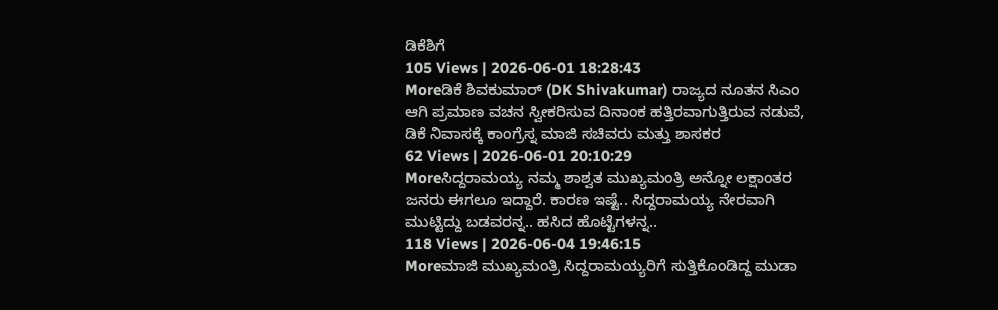ಡಿಕೆಶಿಗೆ
105 Views | 2026-06-01 18:28:43
Moreಡಿಕೆ ಶಿವಕುಮಾರ್ (DK Shivakumar) ರಾಜ್ಯದ ನೂತನ ಸಿಎಂ ಆಗಿ ಪ್ರಮಾಣ ವಚನ ಸ್ವೀಕರಿಸುವ ದಿನಾಂಕ ಹತ್ತಿರವಾಗುತ್ತಿರುವ ನಡುವೆ, ಡಿಕೆ ನಿವಾಸಕ್ಕೆ ಕಾಂಗ್ರೆಸ್ನ ಮಾಜಿ ಸಚಿವರು ಮತ್ತು ಶಾಸಕರ
62 Views | 2026-06-01 20:10:29
Moreಸಿದ್ದರಾಮಯ್ಯ ನಮ್ಮ ಶಾಶ್ವತ ಮುಖ್ಯಮಂತ್ರಿ ಅನ್ನೋ ಲಕ್ಷಾಂತರ ಜನರು ಈಗಲೂ ಇದ್ದಾರೆ. ಕಾರಣ ಇಷ್ಟೆ.. ಸಿದ್ದರಾಮಯ್ಯ ನೇರವಾಗಿ ಮುಟ್ಟಿದ್ದು ಬಡವರನ್ನ.. ಹಸಿದ ಹೊಟ್ಟೆಗಳನ್ನ..
118 Views | 2026-06-04 19:46:15
Moreಮಾಜಿ ಮುಖ್ಯಮಂತ್ರಿ ಸಿದ್ದರಾಮಯ್ಯರಿಗೆ ಸುತ್ತಿಕೊಂಡಿದ್ದ ಮುಡಾ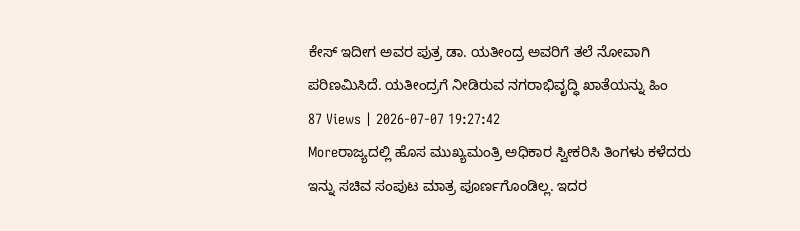ಕೇಸ್ ಇದೀಗ ಅವರ ಪುತ್ರ ಡಾ. ಯತೀಂದ್ರ ಅವರಿಗೆ ತಲೆ ನೋವಾಗಿ ಪರಿಣಮಿಸಿದೆ. ಯತೀಂದ್ರಗೆ ನೀಡಿರುವ ನಗರಾಭಿವೃದ್ಧಿ ಖಾತೆಯನ್ನು ಹಿಂ
87 Views | 2026-07-07 19:27:42
Moreರಾಜ್ಯದಲ್ಲಿ ಹೊಸ ಮುಖ್ಯಮಂತ್ರಿ ಅಧಿಕಾರ ಸ್ವೀಕರಿಸಿ ತಿಂಗಳು ಕಳೆದರು ಇನ್ನು ಸಚಿವ ಸಂಪುಟ ಮಾತ್ರ ಪೂರ್ಣಗೊಂಡಿಲ್ಲ. ಇದರ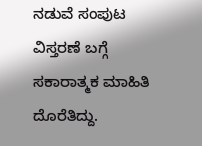ನಡುವೆ ಸಂಪುಟ ವಿಸ್ತರಣೆ ಬಗ್ಗೆ ಸಕಾರಾತ್ಮಕ ಮಾಹಿತಿ ದೊರೆತಿದ್ದು.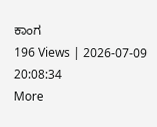ಕಾಂಗ
196 Views | 2026-07-09 20:08:34
More